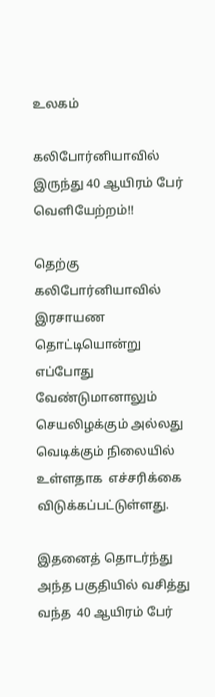உலகம்

கலிபோர்னியாவில் இருந்து 40 ஆயிரம் பேர்  வெளியேற்றம்!!

தெற்கு கலிபோர்னியாவில்  இரசாயண தொட்டியொன்று  எப்போது வேண்டுமானாலும் செயலிழக்கும் அல்லது வெடிக்கும் நிலையில் உள்ளதாக  எச்சரிக்கை விடுக்கப்பட்டுள்ளது.

இதனைத் தொடர்ந்து அந்த பகுதியில் வசித்து வந்த  40 ஆயிரம் பேர்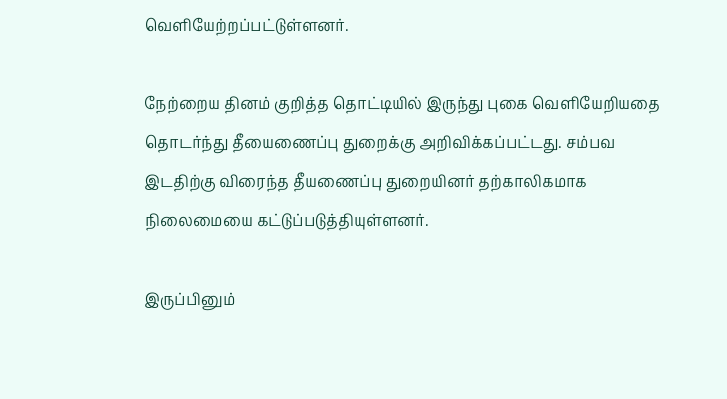வெளியேற்றப்பட்டுள்ளனர்.

நேற்றைய தினம் குறித்த தொட்டியில் இருந்து புகை வெளியேறியதை தொடர்ந்து தீயைணைப்பு துறைக்கு அறிவிக்கப்பட்டது. சம்பவ இடதிற்கு விரைந்த தீயணைப்பு துறையினர் தற்காலிகமாக நிலைமையை கட்டுப்படுத்தியுள்ளனர்.

இருப்பினும்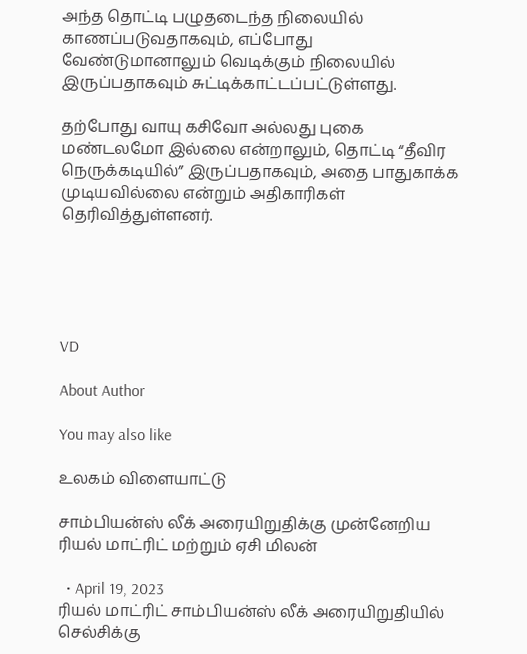அந்த தொட்டி பழுதடைந்த நிலையில் காணப்படுவதாகவும், எப்போது வேண்டுமானாலும் வெடிக்கும் நிலையில் இருப்பதாகவும் சுட்டிக்காட்டப்பட்டுள்ளது.

தற்போது வாயு கசிவோ அல்லது புகை மண்டலமோ இல்லை என்றாலும், தொட்டி “தீவிர நெருக்கடியில்” இருப்பதாகவும், அதை பாதுகாக்க முடியவில்லை என்றும் அதிகாரிகள் தெரிவித்துள்ளனர்.





VD

About Author

You may also like

உலகம் விளையாட்டு

சாம்பியன்ஸ் லீக் அரையிறுதிக்கு முன்னேறிய ரியல் மாட்ரிட் மற்றும் ஏசி மிலன்

  • April 19, 2023
ரியல் மாட்ரிட் சாம்பியன்ஸ் லீக் அரையிறுதியில் செல்சிக்கு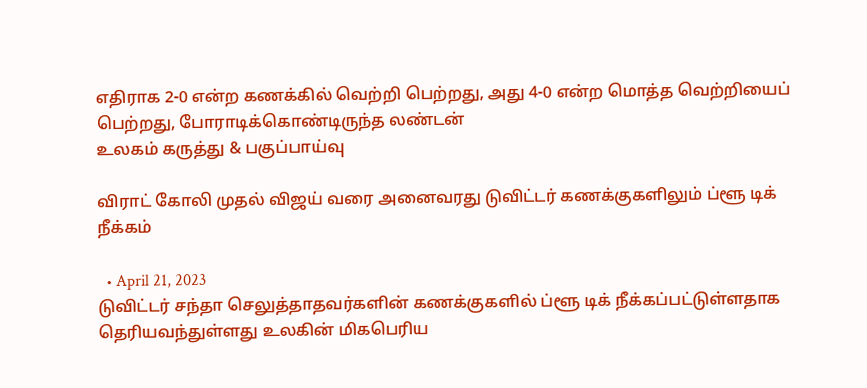எதிராக 2-0 என்ற கணக்கில் வெற்றி பெற்றது, அது 4-0 என்ற மொத்த வெற்றியைப் பெற்றது, போராடிக்கொண்டிருந்த லண்டன்
உலகம் கருத்து & பகுப்பாய்வு

விராட் கோலி முதல் விஜய் வரை அனைவரது டுவிட்டர் கணக்குகளிலும் ப்ளூ டிக் நீக்கம்

  • April 21, 2023
டுவிட்டர் சந்தா செலுத்தாதவர்களின் கணக்குகளில் ப்ளூ டிக் நீக்கப்பட்டுள்ளதாக தெரியவந்துள்ளது உலகின் மிகபெரிய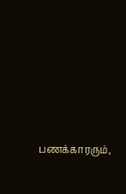பணக்காரரும்,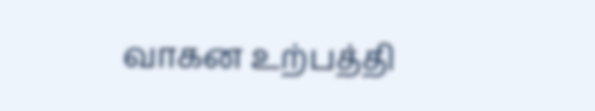வாகன உற்பத்தி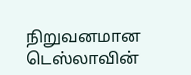நிறுவனமான டெஸ்லாவின்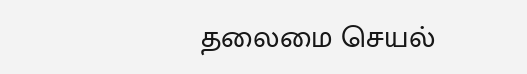தலைமை செயல்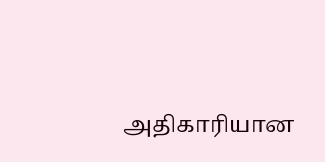அதிகாரியான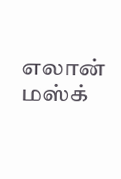எலான் மஸ்க்